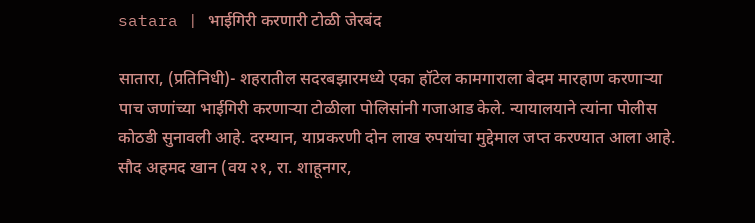satara | भाईगिरी करणारी टोळी जेरबंद

सातारा, (प्रतिनिधी)- शहरातील सदरबझारमध्ये एका हॉटेल कामगाराला बेदम मारहाण करणाऱ्या पाच जणांच्या भाईगिरी करणाऱ्या टोळीला पोलिसांनी गजाआड केले. न्यायालयाने त्यांना पोलीस कोठडी सुनावली आहे. दरम्यान, याप्रकरणी दोन लाख रुपयांचा मुद्देमाल जप्त करण्यात आला आहे.
सौद अहमद खान (वय २१, रा. शाहूनगर,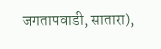जगतापवाडी, सातारा),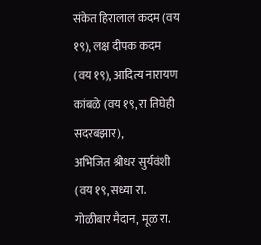संकेत हिरालाल कदम (वय १९), लक्ष दीपक कदम (वय १९), आदित्य नारायण कांबळे (वय १९, रा तिघेही सदरबझार),
अभिजित श्रीधर सुर्यवंशी (वय १९, सध्या रा. गोळीबार मैदान, मूळ रा.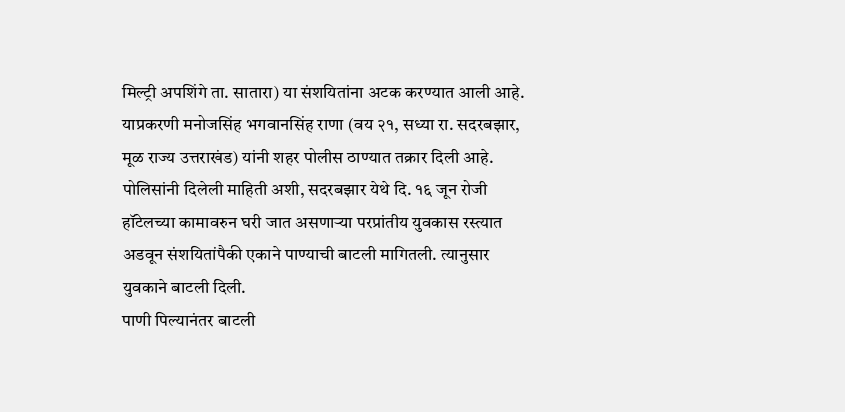मिल्ट्री अपशिंगे ता. सातारा) या संशयितांना अटक करण्यात आली आहे. याप्रकरणी मनोजसिंह भगवानसिंह राणा (वय २१, सध्या रा. सदरबझार, मूळ राज्य उत्तराखंड) यांनी शहर पोलीस ठाण्यात तक्रार दिली आहे.
पोलिसांनी दिलेली माहिती अशी, सदरबझार येथे दि. १६ जून रोजी हॉटेलच्या कामावरुन घरी जात असणाऱ्या परप्रांतीय युवकास रस्त्यात अडवून संशयितांपैकी एकाने पाण्याची बाटली मागितली. त्यानुसार युवकाने बाटली दिली.
पाणी पिल्यानंतर बाटली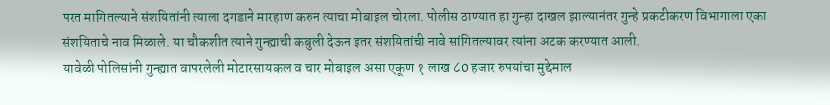परत मागितल्याने संशयितांनी त्याला दगडाने मारहाण करुन त्याचा मोबाइल चोरला. पोलीस ठाण्यात हा गुन्हा दाखल झाल्यानंतर गुन्हे प्रकटीकरण विभागाला एका संशयिताचे नाव मिळाले. या चौकशीत त्याने गुन्ह्याची कबुली देऊन इतर संशयितांची नावे सांगितल्यावर त्यांना अटक करण्यात आली.
यावेळी पोलिसांनी गुन्ह्यात वापरलेली मोटारसायकल व चार मोबाइल असा एकूण १ लाख ८0 हजार रुपयांचा मुद्देमाल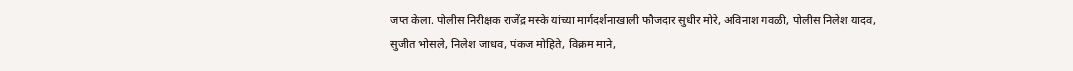जप्त केला. पोलीस निरीक्षक राजेंद्र मस्के यांच्या मार्गदर्शनाखाली फौजदार सुधीर मोरे, अविनाश गवळी, पोलीस निलेश यादव,
सुजीत भोसले, निलेश जाधव, पंकज मोहिते, विक्रम माने,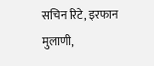सचिन रिटे, इरफान मुलाणी,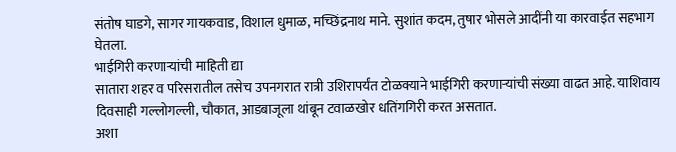संतोष घाडगे, सागर गायकवाड, विशाल धुमाळ, मच्छिंद्रनाथ माने. सुशांत कदम, तुषार भोसले आदींनी या कारवाईत सहभाग घेतला.
भाईगिरी करणाऱ्यांची माहिती द्या
सातारा शहर व परिसरातील तसेच उपनगरात रात्री उशिरापर्यंत टोळक्याने भाईगिरी करणाऱ्यांची संख्या वाढत आहे. याशिवाय दिवसाही गल्लोगल्ली, चौकात, आडबाजूला थांबून टवाळखोर धतिंगगिरी करत असतात.
अशा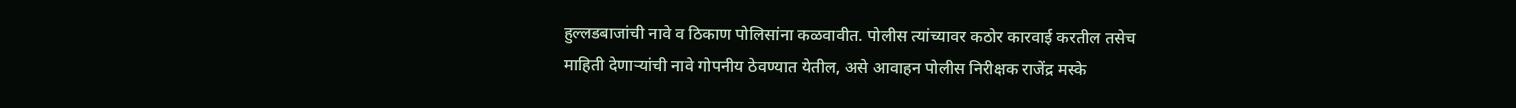हुल्लडबाजांची नावे व ठिकाण पोलिसांना कळवावीत. पोलीस त्यांच्यावर कठोर कारवाई करतील तसेच माहिती देणाऱ्यांची नावे गोपनीय ठेवण्यात येतील, असे आवाहन पोलीस निरीक्षक राजेंद्र मस्के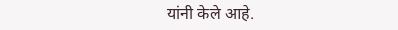यांनी केले आहे.